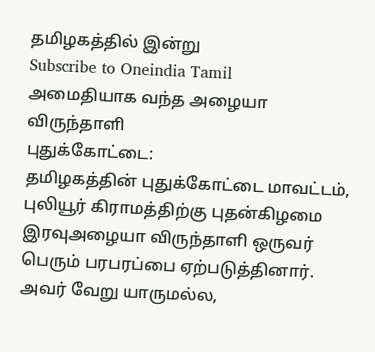தமிழகத்தில் இன்று
Subscribe to Oneindia Tamil
அமைதியாக வந்த அழையா விருந்தாளி
புதுக்கோட்டை:
தமிழகத்தின் புதுக்கோட்டை மாவட்டம், புலியூர் கிராமத்திற்கு புதன்கிழமை இரவுஅழையா விருந்தாளி ஒருவர் பெரும் பரபரப்பை ஏற்படுத்தினார்.
அவர் வேறு யாருமல்ல,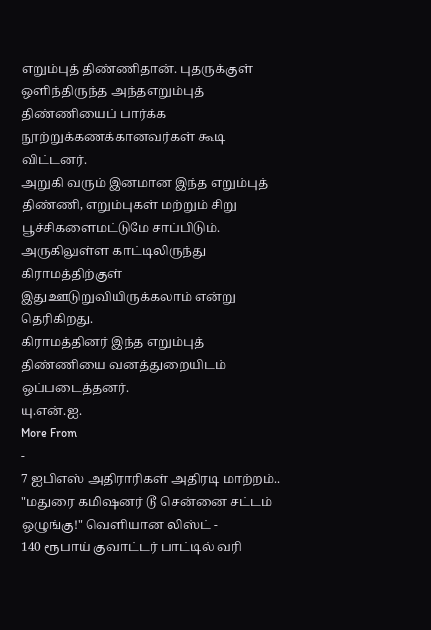எறும்புத் திண்ணிதான். புதருக்குள் ஒளிந்திருந்த அந்தஎறும்புத் திண்ணியைப் பார்க்க நூற்றுக்கணக்கானவர்கள் கூடி விட்டனர்.
அறுகி வரும் இனமான இந்த எறும்புத் திண்ணி, எறும்புகள் மற்றும் சிறு பூச்சிகளைமட்டுமே சாப்பிடும். அருகிலுள்ள காட்டிலிருந்து கிராமத்திற்குள் இதுஊடுறுவியிருக்கலாம் என்று தெரிகிறது.
கிராமத்தினர் இந்த எறும்புத் திண்ணியை வனத்துறையிடம் ஒப்படைத்தனர்.
யு.என்.ஐ.
More From
-
7 ஐபிஎஸ் அதிராரிகள் அதிரடி மாற்றம்.. "மதுரை கமிஷனர் டூ சென்னை சட்டம் ஒழுங்கு!" வெளியான லிஸ்ட் -
140 ரூபாய் குவாட்டர் பாட்டில் வரி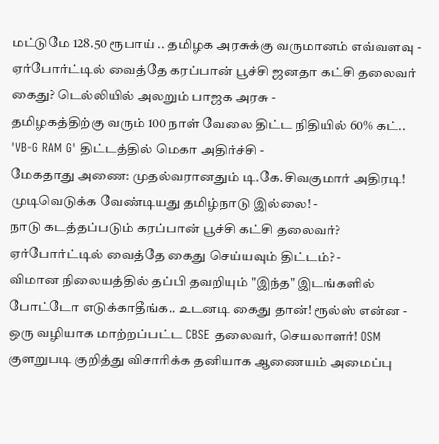மட்டுமே 128.50 ரூபாய் .. தமிழக அரசுக்கு வருமானம் எவ்வளவு -
ஏர்போர்ட்டில் வைத்தே கரப்பான் பூச்சி ஜனதா கட்சி தலைவர் கைது? டெல்லியில் அலறும் பாஜக அரசு -
தமிழகத்திற்கு வரும் 100 நாள் வேலை திட்ட நிதியில் 60% கட்.. 'VB-G RAM G' திட்டத்தில் மெகா அதிர்ச்சி -
மேகதாது அணை: முதல்வரானதும் டி.கே.சிவகுமார் அதிரடி! முடிவெடுக்க வேண்டியது தமிழ்நாடு இல்லை! -
நாடு கடத்தப்படும் கரப்பான் பூச்சி கட்சி தலைவர்? ஏர்போர்ட்டில் வைத்தே கைது செய்யவும் திட்டம்? -
விமான நிலையத்தில் தப்பி தவறியும் "இந்த" இடங்களில் போட்டோ எடுக்காதீங்க.. உடனடி கைது தான்! ரூல்ஸ் என்ன -
ஒரு வழியாக மாற்றப்பட்ட CBSE தலைவர், செயலாளர்! OSM குளறுபடி குறித்து விசாரிக்க தனியாக ஆணையம் அமைப்பு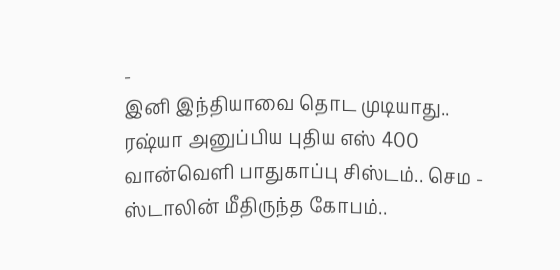-
இனி இந்தியாவை தொட முடியாது.. ரஷ்யா அனுப்பிய புதிய எஸ் 400 வான்வெளி பாதுகாப்பு சிஸ்டம்.. செம -
ஸ்டாலின் மீதிருந்த கோபம்..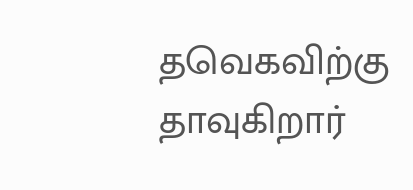தவெகவிற்கு தாவுகிறார்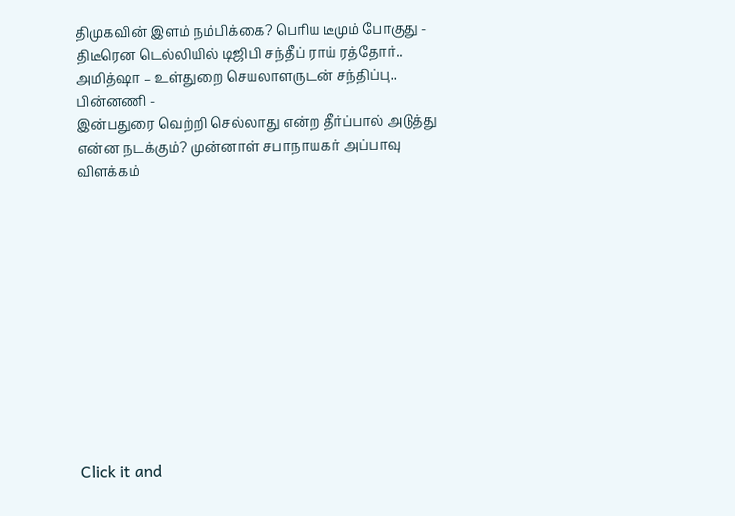திமுகவின் இளம் நம்பிக்கை? பெரிய டீமும் போகுது -
திடீரென டெல்லியில் டிஜிபி சந்தீப் ராய் ரத்தோர்.. அமித்ஷா – உள்துறை செயலாளருடன் சந்திப்பு.. பின்னணி -
இன்பதுரை வெற்றி செல்லாது என்ற தீர்ப்பால் அடுத்து என்ன நடக்கும்? முன்னாள் சபாநாயகர் அப்பாவு விளக்கம்












Click it and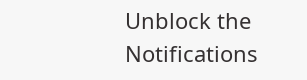Unblock the Notifications